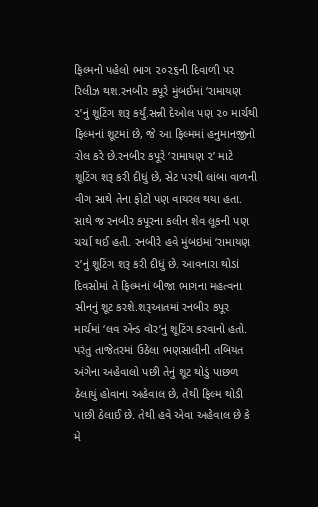ફિલ્મનો પહેલો ભાગ ૨૦૨૬ની દિવાળી પર રિલીઝ થશ.રનબીર કપૂરે મુંબઈમાં ‘રામાયણ ૨’નું શૂટિંગ શરૂ કર્યું.સન્ની દેઓલ પણ ૨૦ માર્ચથી ફિલ્મનાં શૂટમાં છે, જે આ ફિલ્મમાં હનુમાનજીનો રોલ કરે છે.રનબીર કપૂરે ‘રામાયણ ૨’ માટે શૂટિંગ શરૂ કરી દીધું છે, સેટ પરથી લાંબા વાળની વીગ સાથે તેના ફોટો પણ વાયરલ થયા હતા. સાથે જ રનબીર કપૂરના કલીન શેવ લૂકની પણ ચર્ચા થઈ હતી. રનબીરે હવે મુંબઇમાં ‘રામાયણ ૨’નું શૂટિંગ શરૂ કરી દીધું છે. આવનારા થોડાં દિવસોમાં તે ફિલ્મનાં બીજા ભાગના મહત્વના સીનનું શૂટ કરશે.શરૂઆતમાં રનબીર કપૂર માર્ચમાં ‘લવ એન્ડ વૉર’નું શૂટિંગ કરવાનો હતો. પરંતુ તાજેતરમાં ઉઠેલા ભણસાલીની તબિયત અંગેના અહેવાલો પછી તેનું શૂટ થોડું પાછળ ઠેલાયું હોવાના અહેવાલ છે, તેથી ફિલ્મ થોડી પાછી ઠેલાઈ છે. તેથી હવે એવા અહેવાલ છે કે મે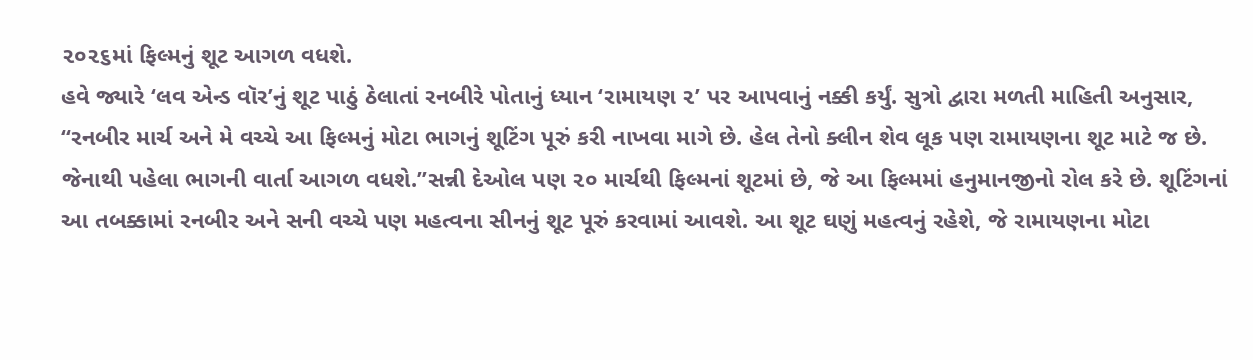૨૦૨૬માં ફિલ્મનું શૂટ આગળ વધશે.
હવે જ્યારે ‘લવ એન્ડ વૉર’નું શૂટ પાઠું ઠેલાતાં રનબીરે પોતાનું ધ્યાન ‘રામાયણ ૨’ પર આપવાનું નક્કી કર્યું. સુત્રો દ્વારા મળતી માહિતી અનુસાર, “રનબીર માર્ચ અને મે વચ્ચે આ ફિલ્મનું મોટા ભાગનું શૂટિંગ પૂરું કરી નાખવા માગે છે. હેલ તેનો ક્લીન શેવ લૂક પણ રામાયણના શૂટ માટે જ છે. જેનાથી પહેલા ભાગની વાર્તા આગળ વધશે.”સન્ની દેઓલ પણ ૨૦ માર્ચથી ફિલ્મનાં શૂટમાં છે, જે આ ફિલ્મમાં હનુમાનજીનો રોલ કરે છે. શૂટિંગનાં આ તબક્કામાં રનબીર અને સની વચ્ચે પણ મહત્વના સીનનું શૂટ પૂરું કરવામાં આવશે. આ શૂટ ઘણું મહત્વનું રહેશે, જે રામાયણના મોટા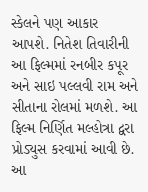સ્કેલને પણ આકાર આપશે. નિતેશ તિવારીની આ ફિલ્મમાં રનબીર કપૂર અને સાઇ પલ્લવી રામ અને સીતાના રોલમાં મળશે. આ ફિલ્મ નિર્ણિત મલ્હોત્રા દ્વરા પ્રોડ્યુસ કરવામાં આવી છે. આ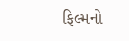ફિલ્મનો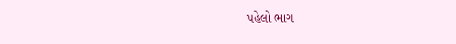પહેલો ભાગ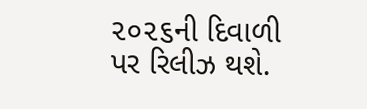૨૦૨૬ની દિવાળી પર રિલીઝ થશે.